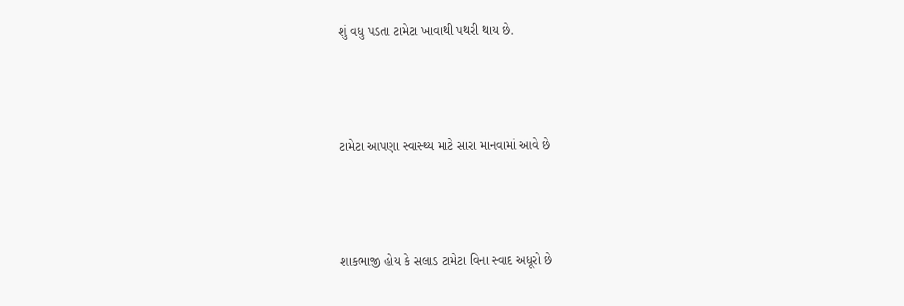શું વધુ પડતા ટામેટા ખાવાથી પથરી થાય છે.



ટામેટા આપણા સ્વાસ્થ્ય માટે સારા માનવામાં આવે છે



શાકભાજી હોય કે સલાડ ટામેટા વિના સ્વાદ અધૂરો છે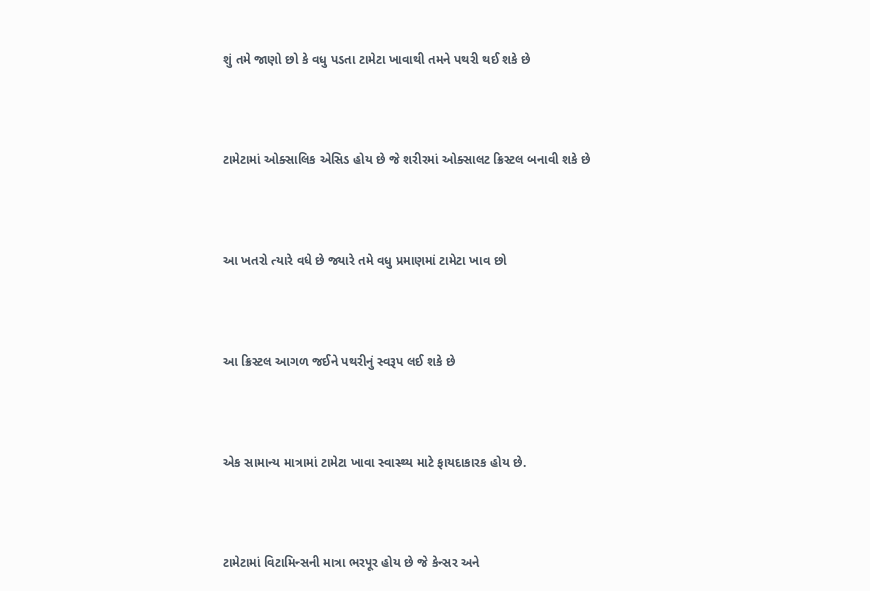શું તમે જાણો છો કે વધુ પડતા ટામેટા ખાવાથી તમને પથરી થઈ શકે છે



ટામેટામાં ઓક્સાલિક એસિડ હોય છે જે શરીરમાં ઓક્સાલટ ક્રિસ્ટલ બનાવી શકે છે



આ ખતરો ત્યારે વધે છે જ્યારે તમે વધુ પ્રમાણમાં ટામેટા ખાવ છો



આ ક્રિસ્ટલ આગળ જઈને પથરીનું સ્વરૂપ લઈ શકે છે



એક સામાન્ય માત્રામાં ટામેટા ખાવા સ્વાસ્થ્ય માટે ફાયદાકારક હોય છે.



ટામેટામાં વિટામિન્સની માત્રા ભરપૂર હોય છે જે કેન્સર અને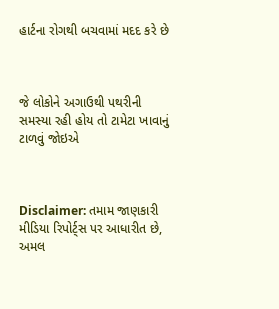હાર્ટના રોગથી બચવામાં મદદ કરે છે



જે લોકોને અગાઉથી પથરીની સમસ્યા રહી હોય તો ટામેટા ખાવાનું ટાળવું જોઇએ



Disclaimer: તમામ જાણકારી મીડિયા રિપોર્ટ્સ પર આધારીત છે, અમલ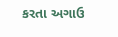કરતા અગાઉ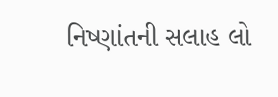નિષ્ણાંતની સલાહ લો